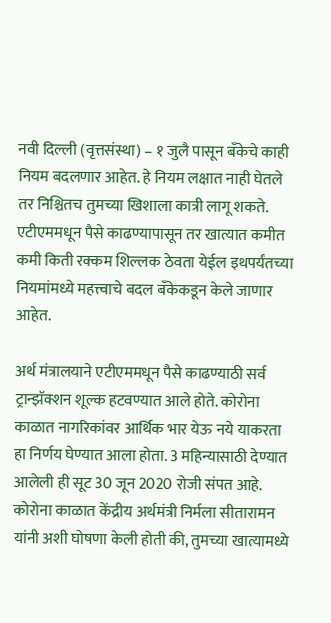नवी दिल्ली (वृत्तसंस्था) – १ जुलै पासून बँकेचे काही नियम बदलणार आहेत. हे नियम लक्षात नाही घेतले तर निश्चितच तुमच्या खिशाला कात्री लागू शकते. एटीएममधून पैसे काढण्यापासून तर खात्यात कमीत कमी किती रक्कम शिल्लक ठेवता येईल इथपर्यंतच्या नियमांमध्ये महत्त्वाचे बदल बँकेकडून केले जाणार आहेत.

अर्थ मंत्रालयाने एटीएममधून पैसे काढण्याठी सर्व ट्रान्झॅक्शन शूल्क हटवण्यात आले होते. कोरोना काळात नागरिकांवर आर्थिक भार येऊ नये याकरता हा निर्णय घेण्यात आला होता. 3 महिन्यासाठी देण्यात आलेली ही सूट 30 जून 2020 रोजी संपत आहे.
कोरोना काळात केंद्रीय अर्थमंत्री निर्मला सीतारामन यांनी अशी घोषणा केली होती की, तुमच्या खात्यामध्ये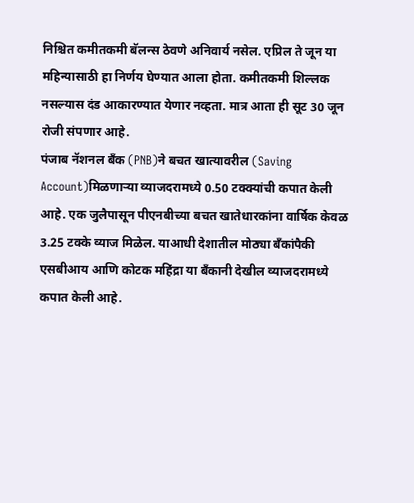निश्चित कमीतकमी बॅलन्स ठेवणे अनिवार्य नसेल. एप्रिल ते जून या महिन्यासाठी हा निर्णय घेण्यात आला होता. कमीतकमी शिल्लक नसल्यास दंड आकारण्यात येणार नव्हता. मात्र आता ही सूट 30 जून रोजी संपणार आहे.
पंजाब नॅशनल बँक (PNB)ने बचत खात्यावरील (Saving Account)मिळणाऱ्या व्याजदरामध्ये 0.50 टक्क्यांची कपात केली आहे. एक जुलैपासून पीएनबीच्या बचत खातेधारकांना वार्षिक केवळ 3.25 टक्के व्याज मिळेल. याआधी देशातील मोठ्या बँकांपैकी एसबीआय आणि कोटक महिंद्रा या बँकानी देखील व्याजदरामध्ये कपात केली आहे.